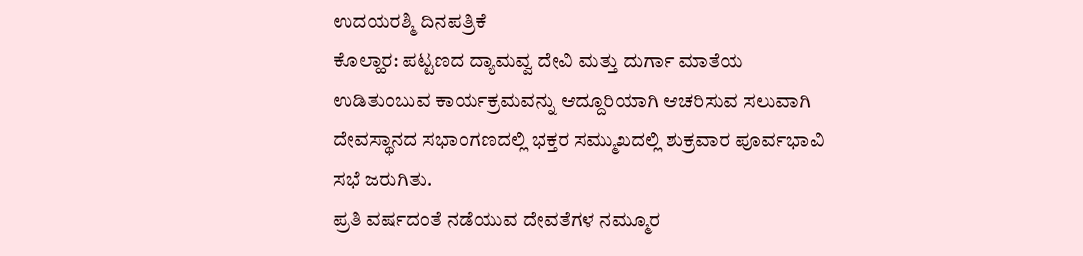ಉದಯರಶ್ಮಿ ದಿನಪತ್ರಿಕೆ
ಕೊಲ್ಹಾರ: ಪಟ್ಟಣದ ದ್ಯಾಮವ್ವ ದೇವಿ ಮತ್ತು ದುರ್ಗಾ ಮಾತೆಯ ಉಡಿತುಂಬುವ ಕಾರ್ಯಕ್ರಮವನ್ನು ಆದ್ದೂರಿಯಾಗಿ ಆಚರಿಸುವ ಸಲುವಾಗಿ ದೇವಸ್ಥಾನದ ಸಭಾಂಗಣದಲ್ಲಿ ಭಕ್ತರ ಸಮ್ಮುಖದಲ್ಲಿ ಶುಕ್ರವಾರ ಪೂರ್ವಭಾವಿ ಸಭೆ ಜರುಗಿತು.
ಪ್ರತಿ ವರ್ಷದಂತೆ ನಡೆಯುವ ದೇವತೆಗಳ ನಮ್ಮೂರ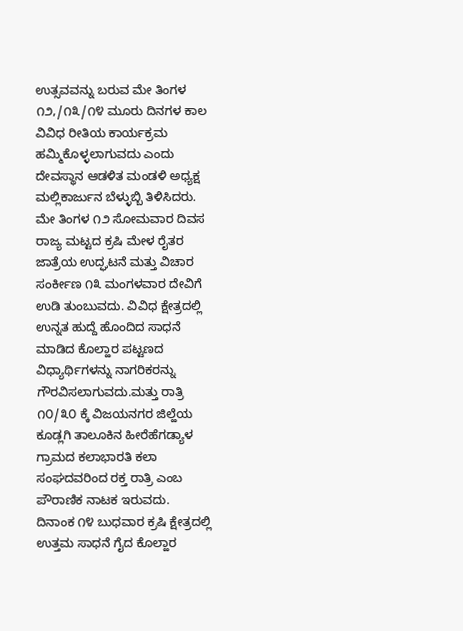ಉತ್ಸವವನ್ನು ಬರುವ ಮೇ ತಿಂಗಳ ೧೨,/೧೩/೧೪ ಮೂರು ದಿನಗಳ ಕಾಲ ವಿವಿಧ ರೀತಿಯ ಕಾರ್ಯಕ್ರಮ ಹಮ್ಮಿಕೊಳ್ಳಲಾಗುವದು ಎಂದು ದೇವಸ್ಥಾನ ಆಡಳಿತ ಮಂಡಳಿ ಅಧ್ಯಕ್ಷ ಮಲ್ಲಿಕಾರ್ಜುನ ಬೆಳ್ಳುಬ್ಬಿ ತಿಳಿಸಿದರು.
ಮೇ ತಿಂಗಳ ೧೨ ಸೋಮವಾರ ದಿವಸ ರಾಜ್ಯ ಮಟ್ಟದ ಕ್ರಷಿ ಮೇಳ ರೈತರ ಜಾತ್ರೆಯ ಉದ್ಘಟನೆ ಮತ್ತು ವಿಚಾರ ಸಂರ್ಕೀಣ ೧೩ ಮಂಗಳವಾರ ದೇವಿಗೆ ಉಡಿ ತುಂಬುವದು. ವಿವಿಧ ಕ್ಷೇತ್ರದಲ್ಲಿ ಉನ್ನತ ಹುದ್ದೆ ಹೊಂದಿದ ಸಾಧನೆ ಮಾಡಿದ ಕೊಲ್ಹಾರ ಪಟ್ಟಣದ ವಿಧ್ಯಾರ್ಥಿಗಳನ್ನು ನಾಗರಿಕರನ್ನು ಗೌರವಿಸಲಾಗುವದು.ಮತ್ತು ರಾತ್ರಿ ೧೦/೩೦ ಕ್ಕೆ ವಿಜಯನಗರ ಜಿಲ್ಹೆಯ ಕೂಡ್ಲಗಿ ತಾಲೂಕಿನ ಹೀರೆಹೆಗಡ್ಯಾಳ ಗ್ರಾಮದ ಕಲಾಭಾರತಿ ಕಲಾ ಸಂಘದವರಿಂದ ರಕ್ತ ರಾತ್ರಿ ಎಂಬ ಪೌರಾಣಿಕ ನಾಟಕ ಇರುವದು.
ದಿನಾಂಕ ೧೪ ಬುಧವಾರ ಕ್ರಷಿ ಕ್ಷೇತ್ರದಲ್ಲಿ ಉತ್ತಮ ಸಾಧನೆ ಗೈದ ಕೊಲ್ಹಾರ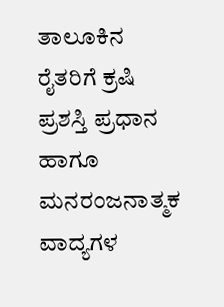ತಾಲೂಕಿನ ರೈತರಿಗೆ ಕ್ರಷಿ ಪ್ರಶಸ್ತಿ ಪ್ರಧಾನ ಹಾಗೂ ಮನರಂಜನಾತ್ಮಕ ವಾದ್ಯಗಳ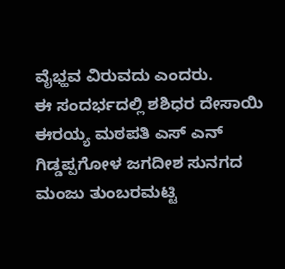ವೈಭ್ಹವ ವಿರುವದು ಎಂದರು.
ಈ ಸಂದರ್ಭದಲ್ಲಿ ಶಶಿಧರ ದೇಸಾಯಿ ಈರಯ್ಯ ಮಠಪತಿ ಎಸ್ ಎನ್ ಗಿಡ್ಡಪ್ಪಗೋಳ ಜಗದೀಶ ಸುನಗದ ಮಂಜು ತುಂಬರಮಟ್ಟಿ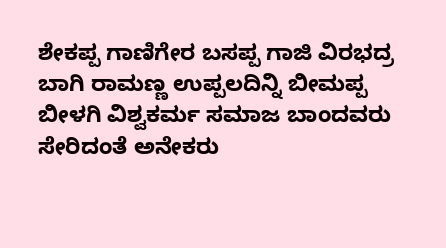ಶೇಕಪ್ಪ ಗಾಣಿಗೇರ ಬಸಪ್ಪ ಗಾಜಿ ವಿರಭದ್ರ ಬಾಗಿ ರಾಮಣ್ಣ ಉಪ್ಪಲದಿನ್ನಿ ಬೀಮಪ್ಪ ಬೀಳಗಿ ವಿಶ್ವಕರ್ಮ ಸಮಾಜ ಬಾಂದವರು ಸೇರಿದಂತೆ ಅನೇಕರು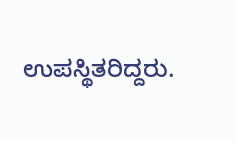ಉಪಸ್ಥಿತರಿದ್ದರು.